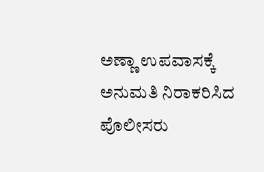ಅಣ್ಣಾ ಉಪವಾಸಕ್ಕೆ ಅನುಮತಿ ನಿರಾಕರಿಸಿದ ಪೊಲೀಸರು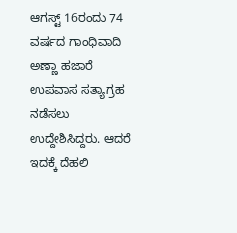ಆಗಸ್ಟ್ 16ರಂದು 74 ವರ್ಷದ ಗಾಂಧಿವಾದಿ ಅಣ್ಣಾ ಹಜಾರೆ ಉಪವಾಸ ಸತ್ಯಾಗ್ರಹ ನಡೆಸಲು ಉದ್ದೇಶಿಸಿದ್ದರು. ಆದರೆ ಇದಕ್ಕೆ ದೆಹಲಿ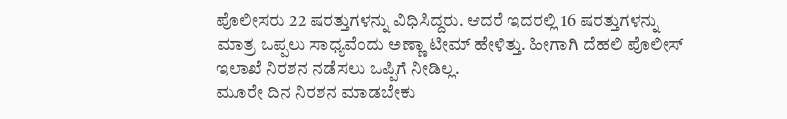ಪೊಲೀಸರು 22 ಷರತ್ತುಗಳನ್ನು ವಿಧಿಸಿದ್ದರು. ಆದರೆ ಇದರಲ್ಲಿ 16 ಷರತ್ತುಗಳನ್ನು ಮಾತ್ರ ಒಪ್ಪಲು ಸಾಧ್ಯವೆಂದು ಅಣ್ಣಾ ಟೀಮ್ ಹೇಳಿತ್ತು. ಹೀಗಾಗಿ ದೆಹಲಿ ಪೊಲೀಸ್ ಇಲಾಖೆ ನಿರಶನ ನಡೆಸಲು ಒಪ್ಪಿಗೆ ನೀಡಿಲ್ಲ.
ಮೂರೇ ದಿನ ನಿರಶನ ಮಾಡಬೇಕು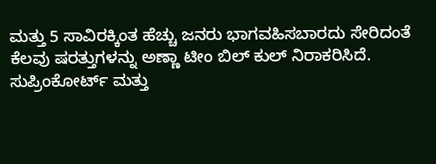ಮತ್ತು 5 ಸಾವಿರಕ್ಕಿಂತ ಹೆಚ್ಚು ಜನರು ಭಾಗವಹಿಸಬಾರದು ಸೇರಿದಂತೆ ಕೆಲವು ಷರತ್ತುಗಳನ್ನು ಅಣ್ಣಾ ಟೀಂ ಬಿಲ್ ಕುಲ್ ನಿರಾಕರಿಸಿದೆ.
ಸುಪ್ರಿಂಕೋರ್ಟ್ ಮತ್ತು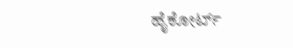ಹೈಕೋರ್ಟ್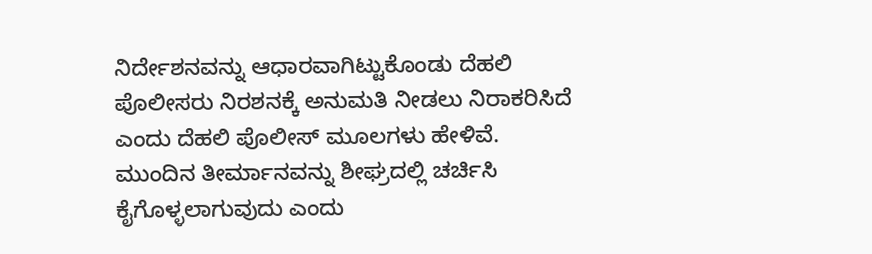ನಿರ್ದೇಶನವನ್ನು ಆಧಾರವಾಗಿಟ್ಟುಕೊಂಡು ದೆಹಲಿ ಪೊಲೀಸರು ನಿರಶನಕ್ಕೆ ಅನುಮತಿ ನೀಡಲು ನಿರಾಕರಿಸಿದೆ ಎಂದು ದೆಹಲಿ ಪೊಲೀಸ್ ಮೂಲಗಳು ಹೇಳಿವೆ.
ಮುಂದಿನ ತೀರ್ಮಾನವನ್ನು ಶೀಘ್ರದಲ್ಲಿ ಚರ್ಚಿಸಿ ಕೈಗೊಳ್ಳಲಾಗುವುದು ಎಂದು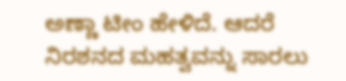ಅಣ್ಣಾ ಟೀಂ ಹೇಳಿದೆ. ಆದರೆ ನಿರಶನದ ಮಹತ್ವವನ್ನು ಸಾರಲು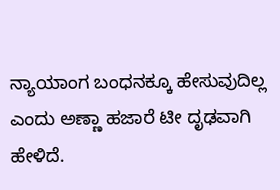ನ್ಯಾಯಾಂಗ ಬಂಧನಕ್ಕೂ ಹೇಸುವುದಿಲ್ಲ ಎಂದು ಅಣ್ಣಾ ಹಜಾರೆ ಟೀ ದೃಢವಾಗಿ ಹೇಳಿದೆ.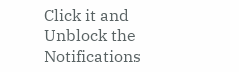Click it and Unblock the Notifications